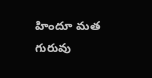హిందూ మత గురువు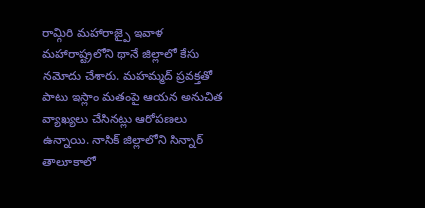రామ్గిరి మహారాజ్పై ఇవాళ మహారాష్ట్రలోని థానే జిల్లాలో కేసు నమోదు చేశారు. మహమ్మద్ ప్రవక్తతో పాటు ఇస్లాం మతంపై ఆయన అనుచిత వ్యాఖ్యలు చేసినట్లు ఆరోపణలు ఉన్నాయి. నాసిక్ జిల్లాలోని సిన్నార్ తాలూకాలో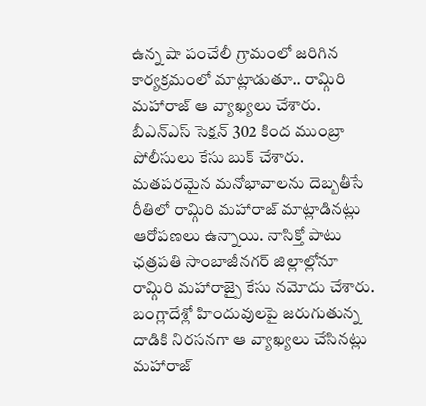ఉన్న షా పంచేలీ గ్రామంలో జరిగిన కార్యక్రమంలో మాట్లాడుతూ.. రామ్గిరి మహారాజ్ ఆ వ్యాఖ్యలు చేశారు. బీఎన్ఎస్ సెక్షన్ 302 కింద ముంబ్రా పోలీసులు కేసు బుక్ చేశారు. మతపరమైన మనోభావాలను దెబ్బతీసే రీతిలో రామ్గిరి మహారాజ్ మాట్లాడినట్లు ఆరోపణలు ఉన్నాయి. నాసిక్తో పాటు ఛత్రపతి సాంబాజీనగర్ జిల్లాల్లోనూ రామ్గిరి మహారాజ్పై కేసు నమోదు చేశారు. బంగ్లాదేశ్లో హిందువులపై జరుగుతున్న దాడికి నిరసనగా ఆ వ్యాఖ్యలు చేసినట్లు మహారాజ్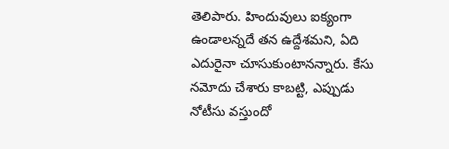తెలిపారు. హిందువులు ఐక్యంగా ఉండాలన్నదే తన ఉద్దేశమని, ఏది ఎదురైనా చూసుకుంటానన్నారు. కేసు నమోదు చేశారు కాబట్టి, ఎప్పుడు నోటీసు వస్తుందో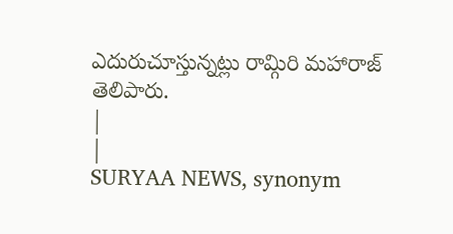ఎదురుచూస్తున్నట్లు రామ్గిరి మహారాజ్ తెలిపారు.
|
|
SURYAA NEWS, synonym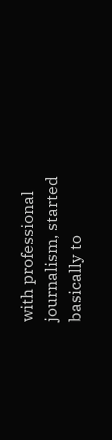with professional journalism, started basically to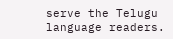serve the Telugu language readers.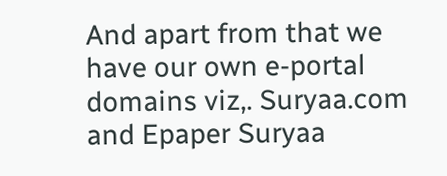And apart from that we have our own e-portal domains viz,. Suryaa.com and Epaper Suryaa